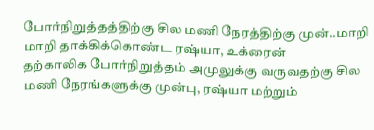போர்நிறுத்தத்திற்கு சில மணி நேரத்திற்கு முன்..மாறி மாறி தாக்கிக்கொண்ட ரஷ்யா, உக்ரைன்
தற்காலிக போர்நிறுத்தம் அமுலுக்கு வருவதற்கு சில மணி நேரங்களுக்கு முன்பு, ரஷ்யா மற்றும்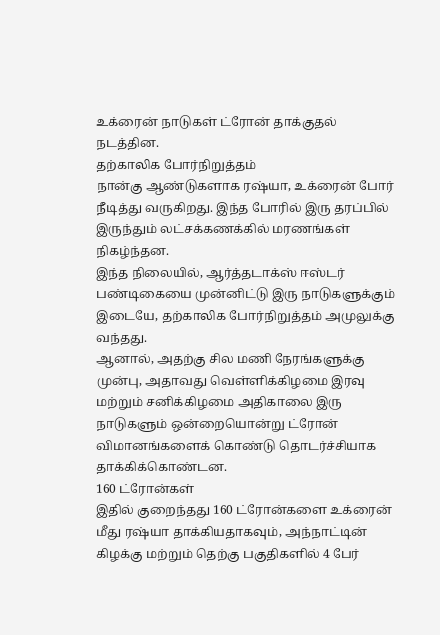உக்ரைன் நாடுகள் ட்ரோன் தாக்குதல் நடத்தின.
தற்காலிக போர்நிறுத்தம்
நான்கு ஆண்டுகளாக ரஷ்யா, உக்ரைன் போர் நீடித்து வருகிறது. இந்த போரில் இரு தரப்பில் இருந்தும் லட்சக்கணக்கில் மரணங்கள் நிகழ்ந்தன.
இந்த நிலையில், ஆர்த்தடாக்ஸ் ஈஸ்டர் பண்டிகையை முன்னிட்டு இரு நாடுகளுக்கும் இடையே, தற்காலிக போர்நிறுத்தம் அமுலுக்கு வந்தது.
ஆனால், அதற்கு சில மணி நேரங்களுக்கு முன்பு, அதாவது வெள்ளிக்கிழமை இரவு மற்றும் சனிக்கிழமை அதிகாலை இரு நாடுகளும் ஒன்றையொன்று ட்ரோன் விமானங்களைக் கொண்டு தொடர்ச்சியாக தாக்கிக்கொண்டன.
160 ட்ரோன்கள்
இதில் குறைந்தது 160 ட்ரோன்களை உக்ரைன் மீது ரஷ்யா தாக்கியதாகவும், அந்நாட்டின் கிழக்கு மற்றும் தெற்கு பகுதிகளில் 4 பேர்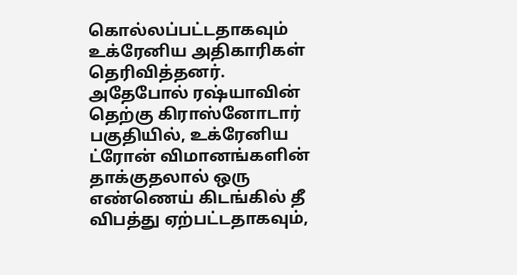கொல்லப்பட்டதாகவும் உக்ரேனிய அதிகாரிகள் தெரிவித்தனர்.
அதேபோல் ரஷ்யாவின் தெற்கு கிராஸ்னோடார் பகுதியில், உக்ரேனிய ட்ரோன் விமானங்களின் தாக்குதலால் ஒரு எண்ணெய் கிடங்கில் தீ விபத்து ஏற்பட்டதாகவும்,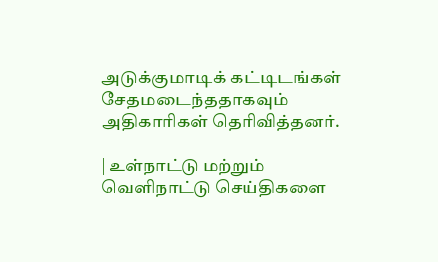அடுக்குமாடிக் கட்டிடங்கள் சேதமடைந்ததாகவும் அதிகாரிகள் தெரிவித்தனர்.

| உள்நாட்டு மற்றும் வெளிநாட்டு செய்திகளை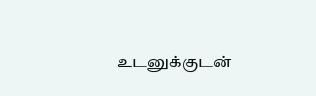உடனுக்குடன்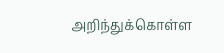அறிந்துக்கொள்ள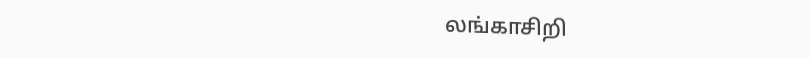லங்காசிறி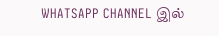WHATSAPP CHANNEL இல்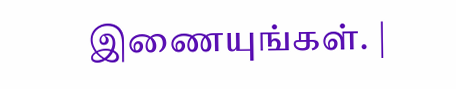இணையுங்கள். |